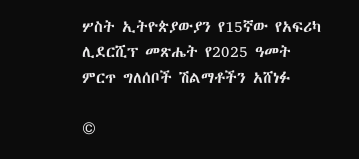ሦስት ኢትዮጵያውያን የ15ኛው የአፍሪካ ሊደርሺፕ መጽሔት የ2025 ዓመት ምርጥ ግለሰቦች ሽልማቶችን አሸነፉ

©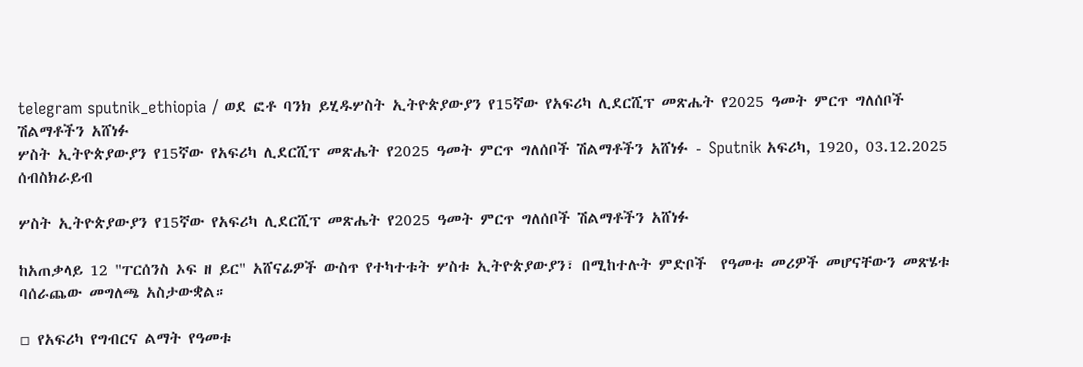telegram sputnik_ethiopia / ወደ ፎቶ ባንክ ይሂዱሦስት ኢትዮጵያውያን የ15ኛው የአፍሪካ ሊደርሺፕ መጽሔት የ2025 ዓመት ምርጥ ግለሰቦች ሽልማቶችን አሸነፉ
ሦስት ኢትዮጵያውያን የ15ኛው የአፍሪካ ሊደርሺፕ መጽሔት የ2025 ዓመት ምርጥ ግለሰቦች ሽልማቶችን አሸነፉ - Sputnik አፍሪካ, 1920, 03.12.2025
ሰብስክራይብ

ሦስት ኢትዮጵያውያን የ15ኛው የአፍሪካ ሊደርሺፕ መጽሔት የ2025 ዓመት ምርጥ ግለሰቦች ሽልማቶችን አሸነፉ

ከአጠቃላይ 12 "ፐርሰንስ ኦፍ ዘ ይር" አሸናፊዎች ውስጥ የተካተቱት ሦስቱ ኢትዮጵያውያን፣ በሚከተሉት ምድቦች  የዓመቱ መሪዎች መሆናቸውን መጽሄቱ ባሰራጨው መግለጫ አስታውቋል።

▫ የአፍሪካ የግብርና ልማት የዓመቱ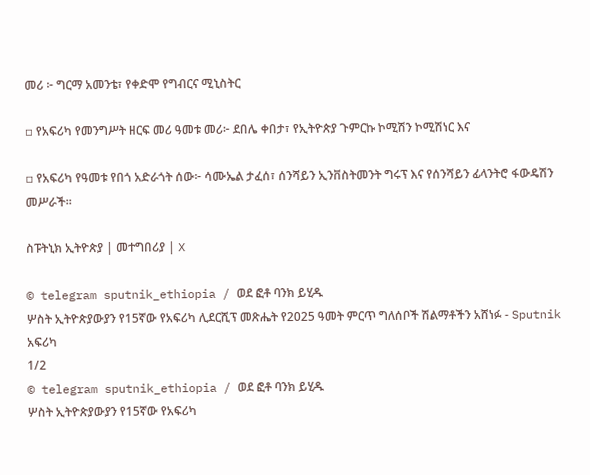መሪ ፦ ግርማ አመንቴ፣ የቀድሞ የግብርና ሚኒስትር

▫ የአፍሪካ የመንግሥት ዘርፍ መሪ ዓመቱ መሪ፦ ደበሌ ቀበታ፣ የኢትዮጵያ ጉምርኩ ኮሚሽን ኮሚሽነር እና

▫ የአፍሪካ የዓመቱ የበጎ አድራጎት ሰው፦ ሳሙኤል ታፈሰ፣ ሰንሻይን ኢንቨስትመንት ግሩፕ እና የሰንሻይን ፊላንትሮ ፋውዴሽን መሥራች።

ስፑትኒክ ኢትዮጵያ | መተግበሪያ | X

© telegram sputnik_ethiopia / ወደ ፎቶ ባንክ ይሂዱ
ሦስት ኢትዮጵያውያን የ15ኛው የአፍሪካ ሊደርሺፕ መጽሔት የ2025 ዓመት ምርጥ ግለሰቦች ሽልማቶችን አሸነፉ - Sputnik አፍሪካ
1/2
© telegram sputnik_ethiopia / ወደ ፎቶ ባንክ ይሂዱ
ሦስት ኢትዮጵያውያን የ15ኛው የአፍሪካ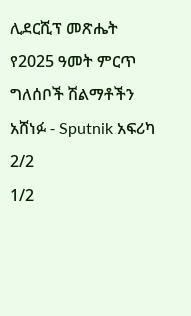ሊደርሺፕ መጽሔት የ2025 ዓመት ምርጥ ግለሰቦች ሽልማቶችን አሸነፉ - Sputnik አፍሪካ
2/2
1/2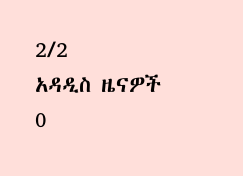2/2
አዳዲስ ዜናዎች
0